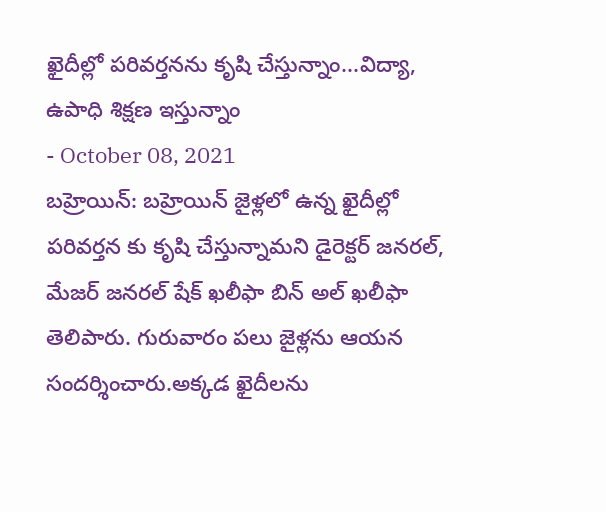ఖైదీల్లో పరివర్తనను కృషి చేస్తున్నాం...విద్యా, ఉపాధి శిక్షణ ఇస్తున్నాం
- October 08, 2021
బహ్రెయిన్: బహ్రెయిన్ జైళ్లలో ఉన్న ఖైదీల్లో పరివర్తన కు కృషి చేస్తున్నామని డైరెక్టర్ జనరల్, మేజర్ జనరల్ షేక్ ఖలీఫా బిన్ అల్ ఖలీఫా తెలిపారు. గురువారం పలు జైళ్లను ఆయన సందర్శించారు.అక్కడ ఖైదీలను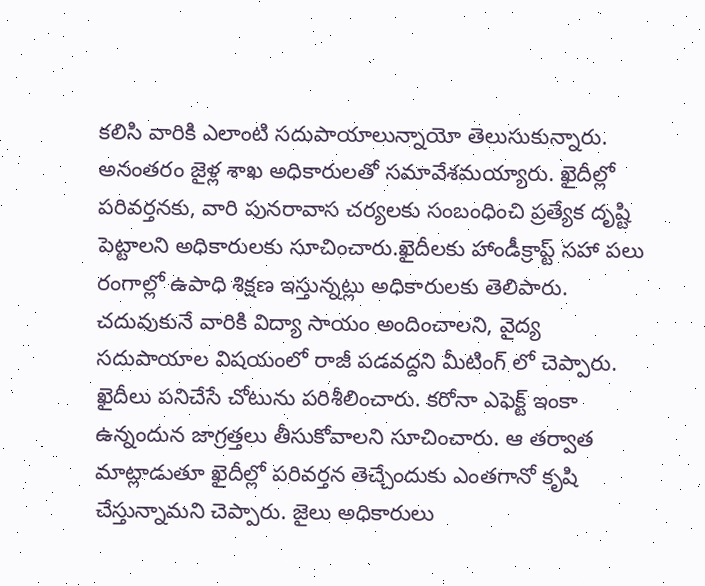కలిసి వారికి ఎలాంటి సదుపాయాలున్నాయో తెలుసుకున్నారు. అనంతరం జైళ్ల శాఖ అధికారులతో సమావేశమయ్యారు. ఖైదీల్లో పరివర్తనకు, వారి పునరావాస చర్యలకు సంబంధించి ప్రత్యేక దృష్టి పెట్టాలని అధికారులకు సూచించారు.ఖైదీలకు హాండీక్రాప్ట్ సహా పలు రంగాల్లో ఉపాధి శిక్షణ ఇస్తున్నట్లు అధికారులకు తెలిపారు. చదువుకునే వారికి విద్యా సాయం అందించాలని, వైద్య సదుపాయాల విషయంలో రాజీ పడవద్దని మీటింగ్ లో చెప్పారు. ఖైదీలు పనిచేసే చోటును పరిశీలించారు. కరోనా ఎఫెక్ట్ ఇంకా ఉన్నందున జాగ్రత్తలు తీసుకోవాలని సూచించారు. ఆ తర్వాత మాట్లాడుతూ ఖైదీల్లో పరివర్తన తెచ్చేందుకు ఎంతగానో కృషి చేస్తున్నామని చెప్పారు. జైలు అధికారులు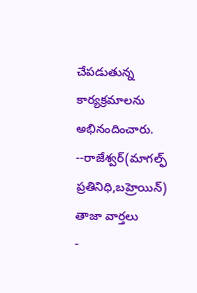చేపడుతున్న కార్యక్రమాలను అభినందించారు.
--రాజేశ్వర్(మాగల్ఫ్ ప్రతినిధి,బహ్రెయిన్)
తాజా వార్తలు
-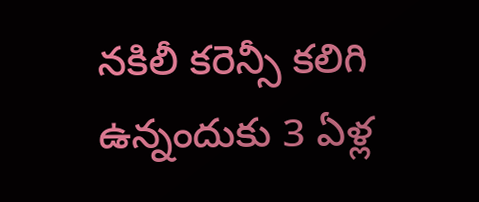నకిలీ కరెన్సీ కలిగి ఉన్నందుకు 3 ఏళ్ల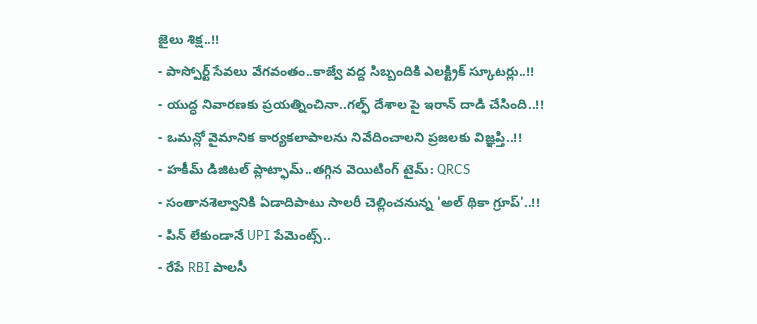జైలు శిక్ష..!!
- పాస్పోర్ట్ సేవలు వేగవంతం..కాజ్వే వద్ద సిబ్బందికి ఎలక్ట్రిక్ స్కూటర్లు..!!
- యుద్ధ నివారణకు ప్రయత్నించినా..గల్ఫ్ దేశాల పై ఇరాన్ దాడి చేసింది..!!
- ఒమన్లో వైమానిక కార్యకలాపాలను నివేదించాలని ప్రజలకు విజ్ఞప్తి..!!
- హకీమ్ డిజిటల్ ప్లాట్ఫామ్..తగ్గిన వెయిటింగ్ టైమ్: QRCS
- సంతానశెల్వానికి ఏడాదిపాటు సాలరీ చెల్లించనున్న 'అల్ థికా గ్రూప్'..!!
- పిన్ లేకుండానే UPI పేమెంట్స్..
- రేపే RBI పాలసీ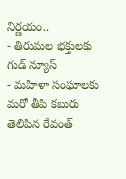నిర్ణయం..
- తిరుమల భక్తులకు గుడ్ న్యూస్
- మహిళా సంఘాలకు మరో తీపి కబురు తెలిపిన రేవంత్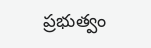ప్రభుత్వం